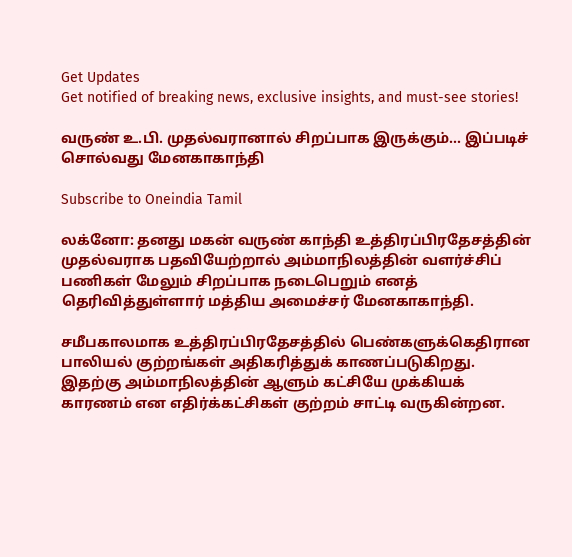Get Updates
Get notified of breaking news, exclusive insights, and must-see stories!

வருண் உ.பி. முதல்வரானால் சிறப்பாக இருக்கும்... இப்படிச் சொல்வது மேனகாகாந்தி

Subscribe to Oneindia Tamil

லக்னோ: தனது மகன் வருண் காந்தி உத்திரப்பிரதேசத்தின் முதல்வராக பதவியேற்றால் அம்மாநிலத்தின் வளர்ச்சிப் பணிகள் மேலும் சிறப்பாக நடைபெறும் எனத் தெரிவித்துள்ளார் மத்திய அமைச்சர் மேனகாகாந்தி.

சமீபகாலமாக உத்திரப்பிரதேசத்தில் பெண்களுக்கெதிரான பாலியல் குற்றங்கள் அதிகரித்துக் காணப்படுகிறது. இதற்கு அம்மாநிலத்தின் ஆளும் கட்சியே முக்கியக் காரணம் என எதிர்க்கட்சிகள் குற்றம் சாட்டி வருகின்றன.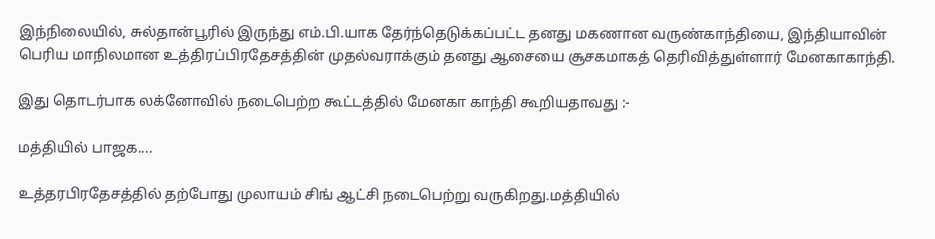இந்நிலையில், சுல்தான்பூரில் இருந்து எம்.பி.யாக தேர்ந்தெடுக்கப்பட்ட தனது மகணான வருண்காந்தியை, இந்தியாவின் பெரிய மாநிலமான உத்திரப்பிரதேசத்தின் முதல்வராக்கும் தனது ஆசையை சூசகமாகத் தெரிவித்துள்ளார் மேனகாகாந்தி.

இது தொடர்பாக லக்னோவில் நடைபெற்ற கூட்டத்தில் மேனகா காந்தி கூறியதாவது :-

மத்தியில் பாஜக....

உத்தரபிரதேசத்தில் தற்போது முலாயம் சிங் ஆட்சி நடைபெற்று வருகிறது.மத்தியில்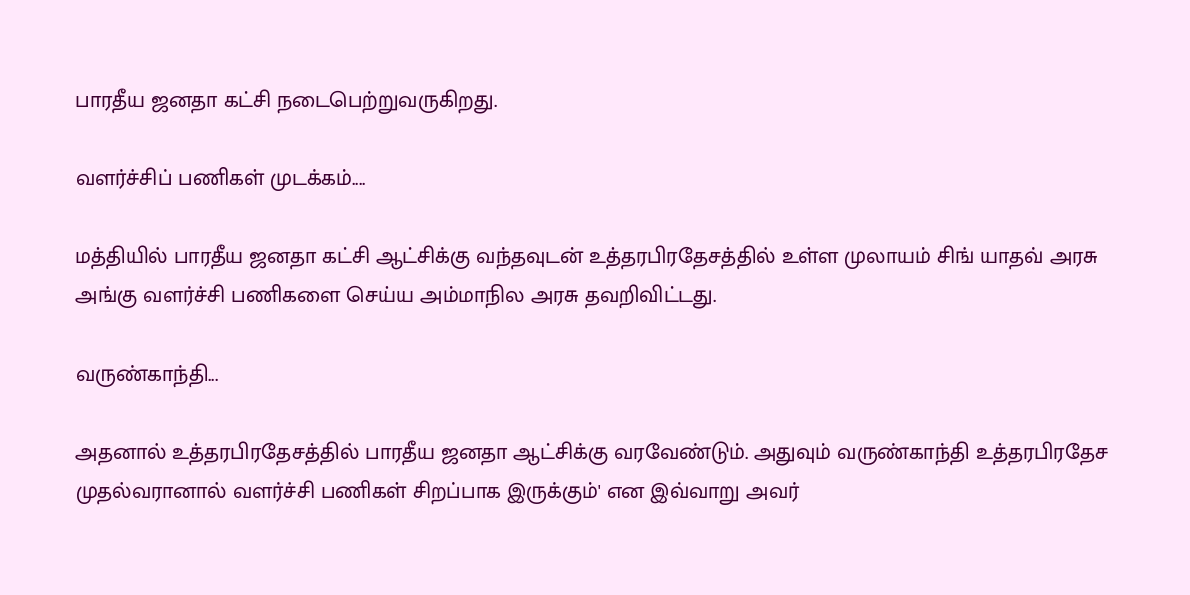பாரதீய ஜனதா கட்சி நடைபெற்றுவருகிறது.

வளர்ச்சிப் பணிகள் முடக்கம்....

மத்தியில் பாரதீய ஜனதா கட்சி ஆட்சிக்கு வந்தவுடன் உத்தரபிரதேசத்தில் உள்ள முலாயம் சிங் யாதவ் அரசு அங்கு வளர்ச்சி பணிகளை செய்ய அம்மாநில அரசு தவறிவிட்டது.

வருண்காந்தி...

அதனால் உத்தரபிரதேசத்தில் பாரதீய ஜனதா ஆட்சிக்கு வரவேண்டும். அதுவும் வருண்காந்தி உத்தரபிரதேச முதல்வரானால் வளர்ச்சி பணிகள் சிறப்பாக இருக்கும்' என இவ்வாறு அவர்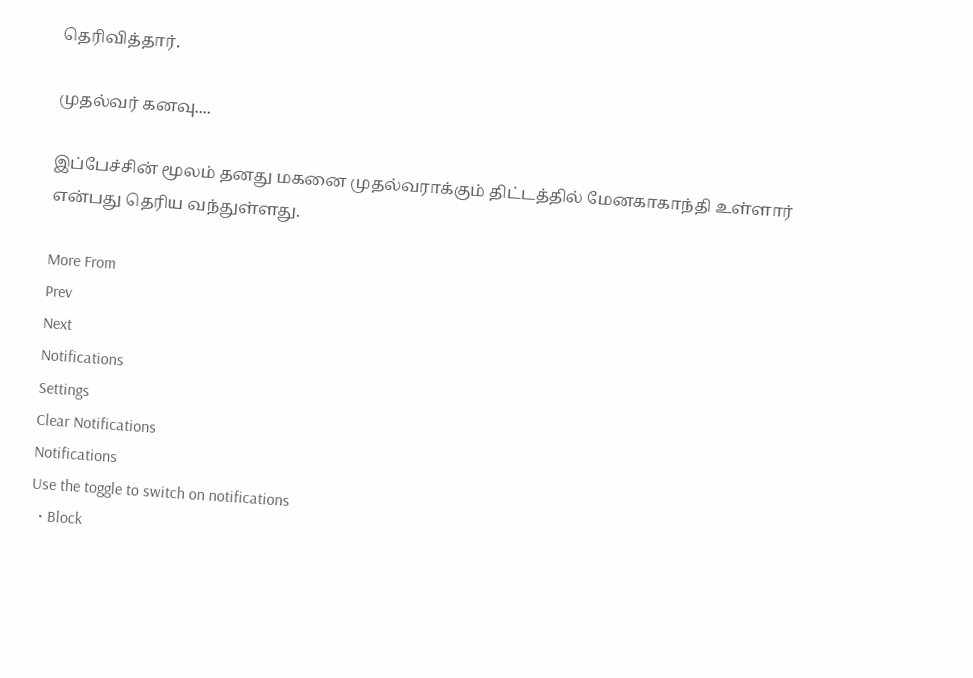தெரிவித்தார்.

முதல்வர் கனவு....

இப்பேச்சின் மூலம் தனது மகனை முதல்வராக்கும் திட்டத்தில் மேனகாகாந்தி உள்ளார் என்பது தெரிய வந்துள்ளது.

More From
Prev
Next
Notifications
Settings
Clear Notifications
Notifications
Use the toggle to switch on notifications
  • Block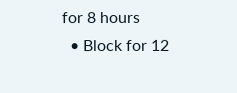for 8 hours
  • Block for 12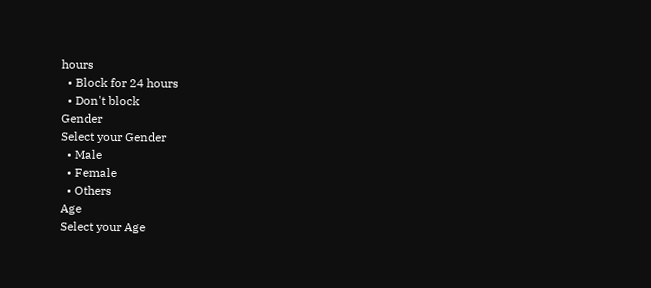hours
  • Block for 24 hours
  • Don't block
Gender
Select your Gender
  • Male
  • Female
  • Others
Age
Select your Age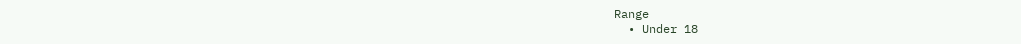Range
  • Under 18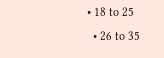• 18 to 25
  • 26 to 35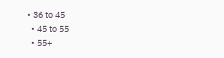• 36 to 45
  • 45 to 55
  • 55+